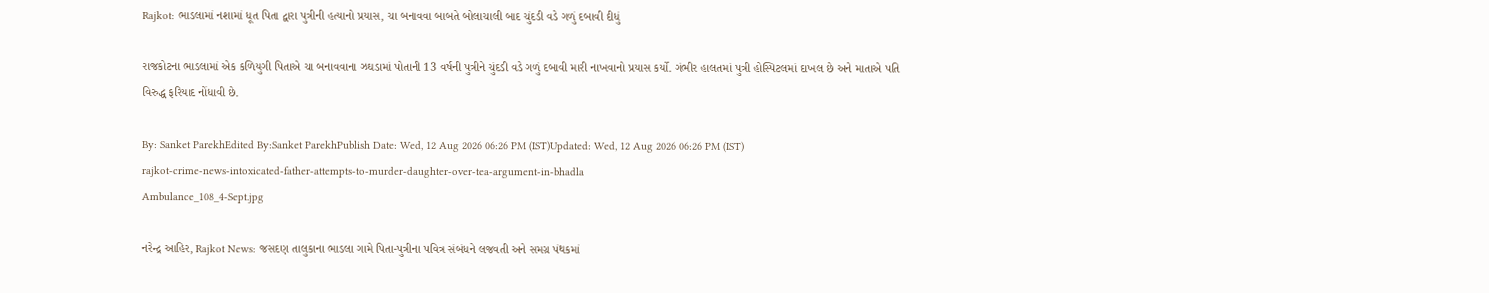Rajkot: ભાડલામાં નશામાં ધૂત પિતા દ્વારા પુત્રીની હત્યાનો પ્રયાસ, ચા બનાવવા બાબતે બોલાચાલી બાદ ચુંદડી વડે ગળું દબાવી દીધું

રાજકોટના ભાડલામાં એક કળિયુગી પિતાએ ચા બનાવવાના ઝઘડામાં પોતાની 13 વર્ષની પુત્રીને ચુંદડી વડે ગળું દબાવી મારી નાખવાનો પ્રયાસ કર્યો. ગંભીર હાલતમાં પુત્રી હોસ્પિટલમાં દાખલ છે અને માતાએ પતિ વિરુદ્ધ ફરિયાદ નોંધાવી છે.

By: Sanket ParekhEdited By:Sanket ParekhPublish Date: Wed, 12 Aug 2026 06:26 PM (IST)Updated: Wed, 12 Aug 2026 06:26 PM (IST)
rajkot-crime-news-intoxicated-father-attempts-to-murder-daughter-over-tea-argument-in-bhadla
Ambulance_108_4-Sept.jpg

નરેન્દ્ર આહિર, Rajkot News: જસદણ તાલુકાના ભાડલા ગામે પિતા-પુત્રીના પવિત્ર સંબંધને લજવતી અને સમગ્ર પંથકમાં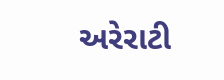અરેરાટી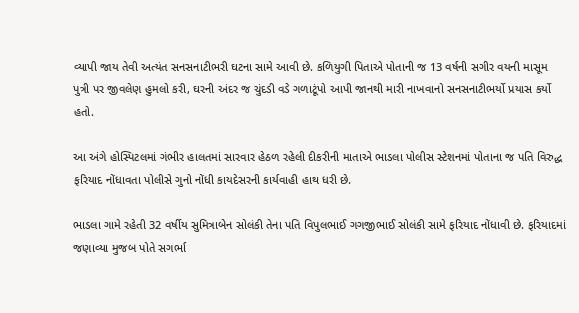વ્યાપી જાય તેવી અત્યંત સનસનાટીભરી ઘટના સામે આવી છે. કળિયુગી પિતાએ પોતાની જ 13 વર્ષની સગીર વયની માસૂમ પુત્રી પર જીવલેણ હુમલો કરી, ઘરની અંદર જ ચુંદડી વડે ગળાટૂંપો આપી જાનથી મારી નાખવાનો સનસનાટીભર્યો પ્રયાસ કર્યો હતો.

આ અંગે હોસ્પિટલમાં ગંભીર હાલતમાં સારવાર હેઠળ રહેલી દીકરીની માતાએ ભાડલા પોલીસ સ્ટેશનમાં પોતાના જ પતિ વિરુદ્ધ ફરિયાદ નોંધાવતા પોલીસે ગુનો નોંધી કાયદેસરની કાર્યવાહી હાથ ધરી છે.

ભાડલા ગામે રહેતી 32 વર્ષીય સુમિત્રાબેન સોલંકી તેના પતિ વિપુલભાઈ ગગજીભાઈ સોલંકી સામે ફરિયાદ નોંધાવી છે. ફરિયાદમાં જણાવ્યા મુજબ પોતે સગર્ભા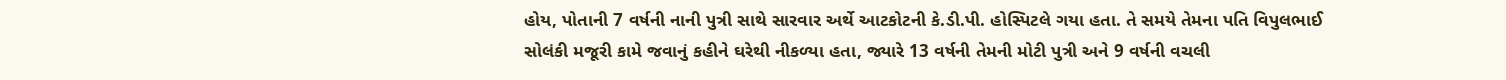હોય, પોતાની 7 વર્ષની નાની પુત્રી સાથે સારવાર અર્થે આટકોટની કે.ડી.પી. હોસ્પિટલે ગયા હતા. તે સમયે તેમના પતિ વિપુલભાઈ સોલંકી મજૂરી કામે જવાનું કહીને ઘરેથી નીકળ્યા હતા, જ્યારે 13 વર્ષની તેમની મોટી પુત્રી અને 9 વર્ષની વચલી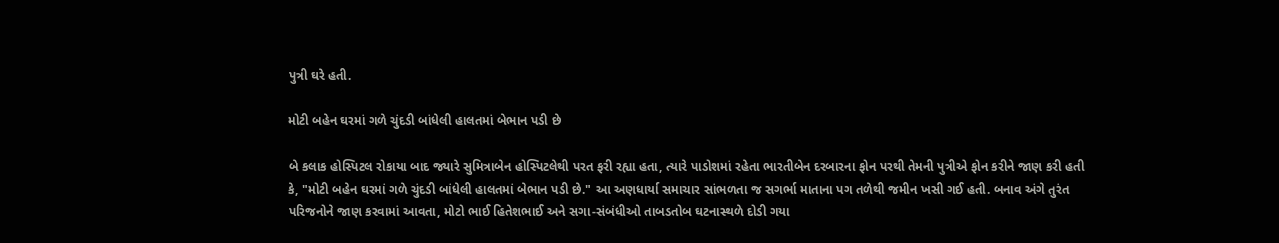પુત્રી ઘરે હતી.

મોટી બહેન ઘરમાં ગળે ચુંદડી બાંધેલી હાલતમાં બેભાન પડી છે

બે કલાક હોસ્પિટલ રોકાયા બાદ જ્યારે સુમિત્રાબેન હોસ્પિટલેથી પરત ફરી રહ્યા હતા, ત્યારે પાડોશમાં રહેતા ભારતીબેન દરબારના ફોન પરથી તેમની પુત્રીએ ફોન કરીને જાણ કરી હતી કે, "મોટી બહેન ઘરમાં ગળે ચુંદડી બાંધેલી હાલતમાં બેભાન પડી છે." આ અણધાર્યા સમાચાર સાંભળતા જ સગર્ભા માતાના પગ તળેથી જમીન ખસી ગઈ હતી. બનાવ અંગે તુરંત પરિજનોને જાણ કરવામાં આવતા, મોટો ભાઈ હિતેશભાઈ અને સગા-સંબંધીઓ તાબડતોબ ઘટનાસ્થળે દોડી ગયા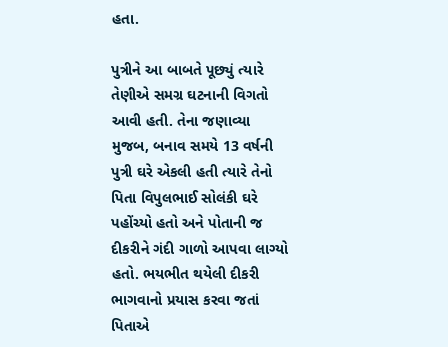હતા.

પુત્રીને આ બાબતે પૂછ્યું ત્યારે તેણીએ સમગ્ર ઘટનાની વિગતો આવી હતી. તેના જણાવ્યા મુજબ, બનાવ સમયે 13 વર્ષની પુત્રી ઘરે એકલી હતી ત્યારે તેનો પિતા વિપુલભાઈ સોલંકી ઘરે પહોંચ્યો હતો અને પોતાની જ દીકરીને ગંદી ગાળો આપવા લાગ્યો હતો. ભયભીત થયેલી દીકરી ભાગવાનો પ્રયાસ કરવા જતાં પિતાએ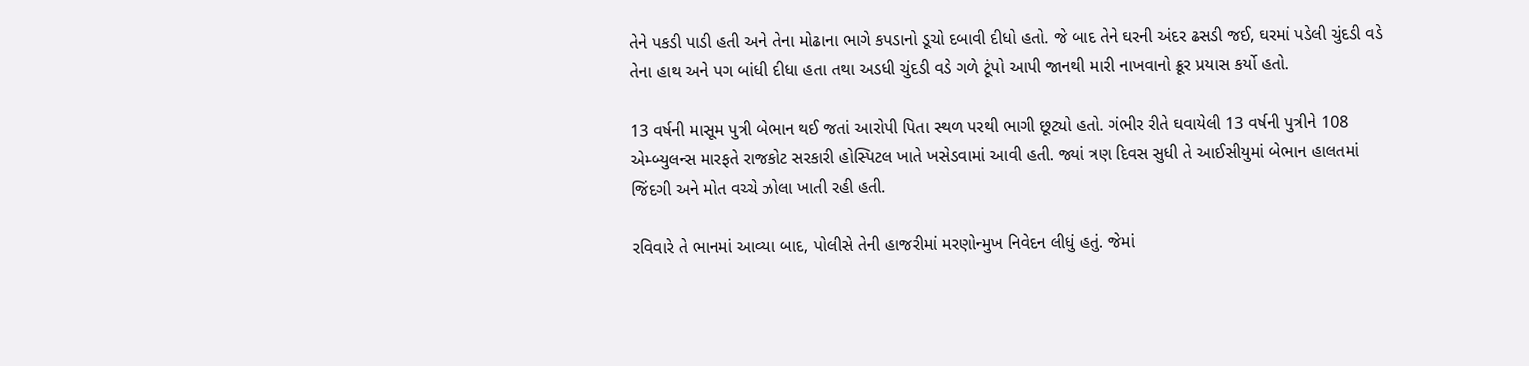તેને પકડી પાડી હતી અને તેના મોઢાના ભાગે કપડાનો ડૂચો દબાવી દીધો હતો. જે બાદ તેને ઘરની અંદર ઢસડી જઈ, ઘરમાં પડેલી ચુંદડી વડે તેના હાથ અને પગ બાંધી દીધા હતા તથા અડધી ચુંદડી વડે ગળે ટૂંપો આપી જાનથી મારી નાખવાનો ક્રૂર પ્રયાસ કર્યો હતો.

13 વર્ષની માસૂમ પુત્રી બેભાન થઈ જતાં આરોપી પિતા સ્થળ પરથી ભાગી છૂટ્યો હતો. ગંભીર રીતે ઘવાયેલી 13 વર્ષની પુત્રીને 108 એમ્બ્યુલન્સ મારફતે રાજકોટ સરકારી હોસ્પિટલ ખાતે ખસેડવામાં આવી હતી. જ્યાં ત્રણ દિવસ સુધી તે આઈસીયુમાં બેભાન હાલતમાં જિંદગી અને મોત વચ્ચે ઝોલા ખાતી રહી હતી.

રવિવારે તે ભાનમાં આવ્યા બાદ, પોલીસે તેની હાજરીમાં મરણોન્મુખ નિવેદન લીધું હતું. જેમાં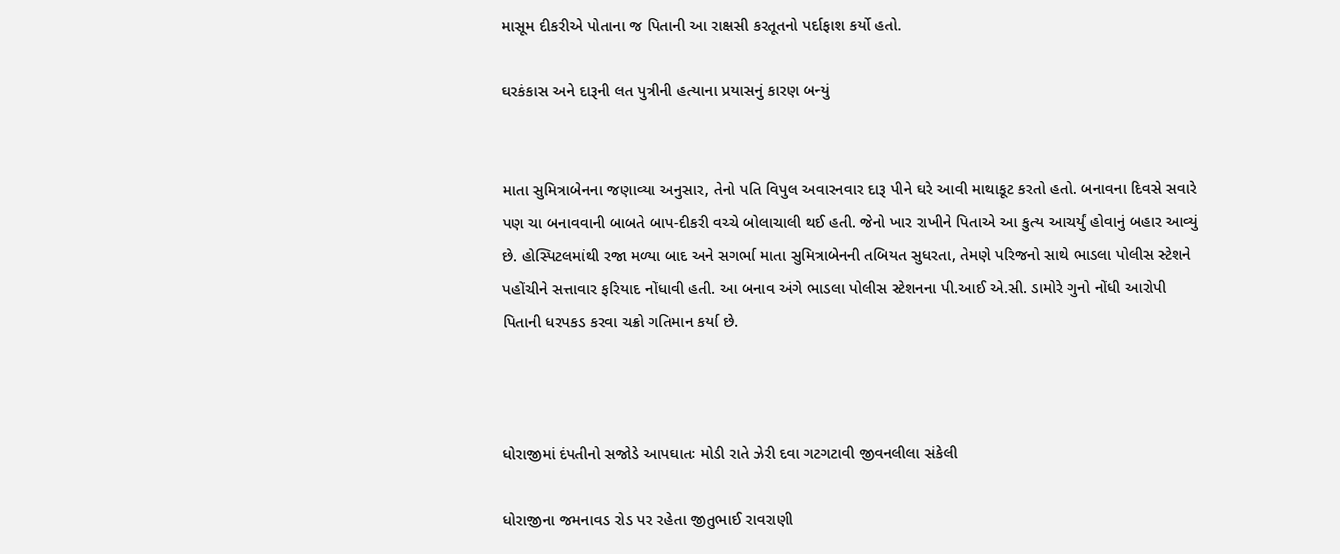માસૂમ દીકરીએ પોતાના જ પિતાની આ રાક્ષસી કરતૂતનો પર્દાફાશ કર્યો હતો.

ઘરકંકાસ અને દારૂની લત પુત્રીની હત્યાના પ્રયાસનું કારણ બન્યું


માતા સુમિત્રાબેનના જણાવ્યા અનુસાર, તેનો પતિ વિપુલ અવારનવાર દારૂ પીને ઘરે આવી માથાકૂટ કરતો હતો. બનાવના દિવસે સવારે પણ ચા બનાવવાની બાબતે બાપ-દીકરી વચ્ચે બોલાચાલી થઈ હતી. જેનો ખાર રાખીને પિતાએ આ કુત્ય આચર્યું હોવાનું બહાર આવ્યું છે. હોસ્પિટલમાંથી રજા મળ્યા બાદ અને સગર્ભા માતા સુમિત્રાબેનની તબિયત સુધરતા, તેમણે પરિજનો સાથે ભાડલા પોલીસ સ્ટેશને પહોંચીને સત્તાવાર ફરિયાદ નોંધાવી હતી. આ બનાવ અંગે ભાડલા પોલીસ સ્ટેશનના પી.આઈ એ.સી. ડામોરે ગુનો નોંધી આરોપી પિતાની ધરપકડ કરવા ચક્રો ગતિમાન કર્યા છે.



ધોરાજીમાં દંપતીનો સજોડે આપઘાતઃ મોડી રાતે ઝેરી દવા ગટગટાવી જીવનલીલા સંકેલી

ધોરાજીના જમનાવડ રોડ પર રહેતા જીતુભાઈ રાવરાણી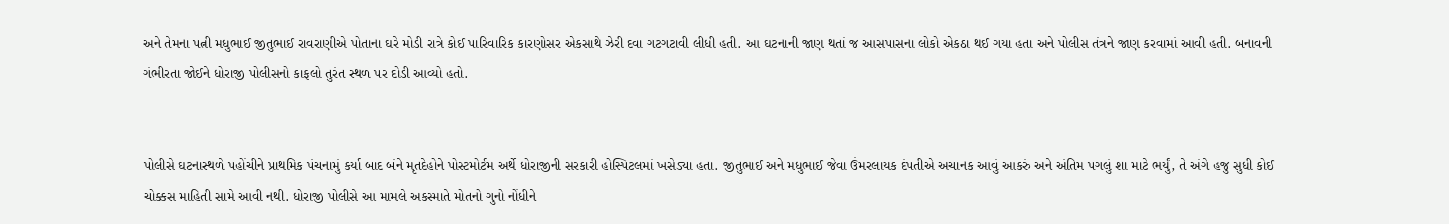અને તેમના પત્ની મધુભાઈ જીતુભાઈ રાવરાણીએ પોતાના ઘરે મોડી રાત્રે કોઈ પારિવારિક કારણોસર એકસાથે ઝેરી દવા ગટગટાવી લીધી હતી. આ ઘટનાની જાણ થતાં જ આસપાસના લોકો એકઠા થઈ ગયા હતા અને પોલીસ તંત્રને જાણ કરવામાં આવી હતી. બનાવની ગંભીરતા જોઈને ધોરાજી પોલીસનો કાફલો તુરંત સ્થળ પર દોડી આવ્યો હતો.


પોલીસે ઘટનાસ્થળે પહોંચીને પ્રાથમિક પંચનામું કર્યા બાદ બંને મૃતદેહોને પોસ્ટમોર્ટમ અર્થે ધોરાજીની સરકારી હોસ્પિટલમાં ખસેડ્યા હતા. જીતુભાઈ અને મધુભાઈ જેવા ઉંમરલાયક દંપતીએ અચાનક આવું આકરું અને અંતિમ પગલું શા માટે ભર્યું, તે અંગે હજુ સુધી કોઈ ચોક્કસ માહિતી સામે આવી નથી. ધોરાજી પોલીસે આ મામલે અકસ્માતે મોતનો ગુનો નોંધીને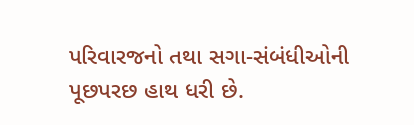પરિવારજનો તથા સગા-સંબંધીઓની પૂછપરછ હાથ ધરી છે.